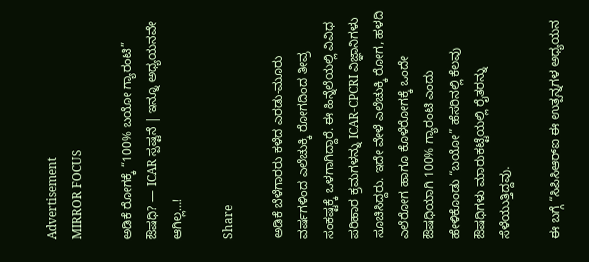Advertisement
MIRROR FOCUS

ಅಡಿಕೆ ರೋಗಕ್ಕೆ “100% ಬಯೋ ಗ್ಯಾರಂಟಿ” ಔಷಧಿ? — ICAR ಸ್ಪಷ್ಟನೆ | ಇನ್ನೂ ಅಧ್ಯಯನವೇ ಆಗಿಲ್ಲ…!

Share

ಅಡಿಕೆ ಬೆಳೆಗಾರರು ಕಳೆದ ಎರಡು-ಮೂರು ವರ್ಷಗಳಿಂದ ಎಲೆಚುಕ್ಕಿ ರೋಗದಿಂದ ತೀವ್ರ ಸಂಕಷ್ಟಕ್ಕೆ ಒಳಗಾಗಿದ್ದಾರೆ. ಈ ಹಿನ್ನೆಲೆಯಲ್ಲಿ ವಿವಿಧ ಪರಿಹಾರ ಕ್ರಮಗಳನ್ನು ICAR-CPCRI ವಿಜ್ಞಾನಿಗಳು ಸೂಚಿಸಿದ್ದರು. ಇದೇ ವೇಳೆ ಎಲೆಚುಕ್ಕಿ ರೋಗ, ಹಳದಿ ಎಲೆರೋಗ ಹಾಗೂ ಕೊಳೆರೋಗಕ್ಕೆ ಒಂದೇ ಔಷಧಿಯಾಗಿ 100% ಗ್ಯಾರಂಟಿ ಎಂದು ಹೇಳಿಕೊಂಡು “ಬಯೋ” ಹೆಸರಿನಲ್ಲಿ ಕೆಲವು ಔಷಧಿಗಳು ಮಾರುಕಟ್ಟೆಯಲ್ಲಿ ರೈತರನ್ನು ಸೆಳೆಯುತ್ತಿದ್ದವು.

ಈ ಬಗ್ಗೆ “ಸಿಪಿಸಿಆರ್‌ಐ ಈ ಉತ್ಪನ್ನಗಳ ಅಧ್ಯಯನ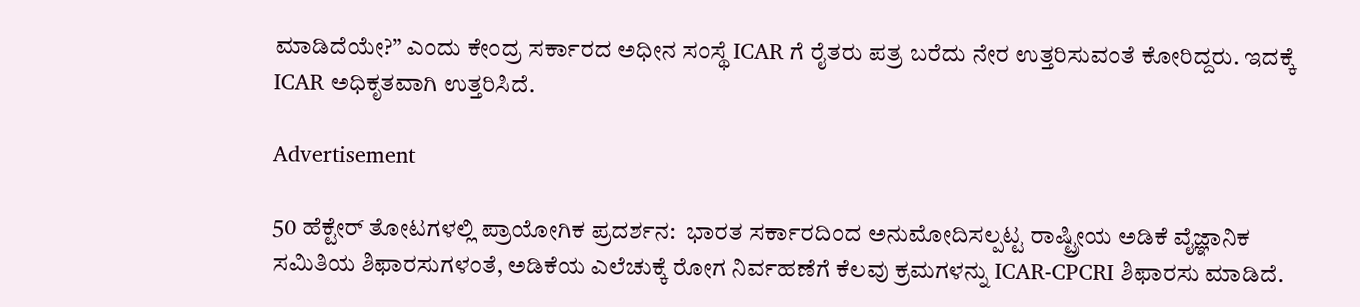ಮಾಡಿದೆಯೇ?” ಎಂದು ಕೇಂದ್ರ ಸರ್ಕಾರದ ಅಧೀನ ಸಂಸ್ಥೆ ICAR ಗೆ ರೈತರು ಪತ್ರ ಬರೆದು ನೇರ ಉತ್ತರಿಸುವಂತೆ ಕೋರಿದ್ದರು. ಇದಕ್ಕೆ ICAR ಅಧಿಕೃತವಾಗಿ ಉತ್ತರಿಸಿದೆ.

Advertisement

50 ಹೆಕ್ಟೇರ್‌ ತೋಟಗಳಲ್ಲಿ ಪ್ರಾಯೋಗಿಕ ಪ್ರದರ್ಶನ:  ಭಾರತ ಸರ್ಕಾರದಿಂದ ಅನುಮೋದಿಸಲ್ಪಟ್ಟ ರಾಷ್ಟ್ರೀಯ ಅಡಿಕೆ ವೈಜ್ಞಾನಿಕ ಸಮಿತಿಯ ಶಿಫಾರಸುಗಳಂತೆ, ಅಡಿಕೆಯ ಎಲೆಚುಕ್ಕೆ ರೋಗ ನಿರ್ವಹಣೆಗೆ ಕೆಲವು ಕ್ರಮಗಳನ್ನು ICAR-CPCRI ಶಿಫಾರಸು ಮಾಡಿದೆ.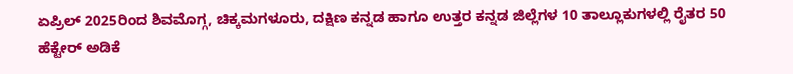ಏಪ್ರಿಲ್‌ 2025ರಿಂದ ಶಿವಮೊಗ್ಗ, ಚಿಕ್ಕಮಗಳೂರು, ದಕ್ಷಿಣ ಕನ್ನಡ ಹಾಗೂ ಉತ್ತರ ಕನ್ನಡ ಜಿಲ್ಲೆಗಳ 10 ತಾಲ್ಲೂಕುಗಳಲ್ಲಿ ರೈತರ 50 ಹೆಕ್ಟೇರ್‌ ಅಡಿಕೆ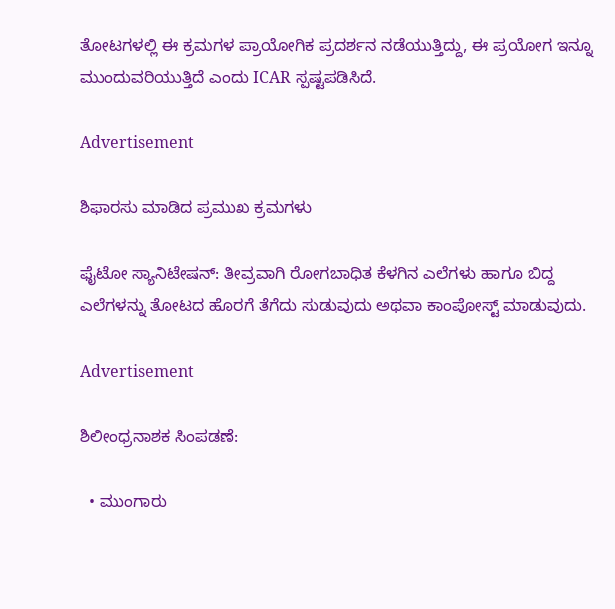ತೋಟಗಳಲ್ಲಿ ಈ ಕ್ರಮಗಳ ಪ್ರಾಯೋಗಿಕ ಪ್ರದರ್ಶನ ನಡೆಯುತ್ತಿದ್ದು, ಈ ಪ್ರಯೋಗ ಇನ್ನೂ ಮುಂದುವರಿಯುತ್ತಿದೆ ಎಂದು ICAR ಸ್ಪಷ್ಟಪಡಿಸಿದೆ.

Advertisement

ಶಿಫಾರಸು ಮಾಡಿದ ಪ್ರಮುಖ ಕ್ರಮಗಳು

ಫೈಟೋ ಸ್ಯಾನಿಟೇಷನ್: ತೀವ್ರವಾಗಿ ರೋಗಬಾಧಿತ ಕೆಳಗಿನ ಎಲೆಗಳು ಹಾಗೂ ಬಿದ್ದ ಎಲೆಗಳನ್ನು ತೋಟದ ಹೊರಗೆ ತೆಗೆದು ಸುಡುವುದು ಅಥವಾ ಕಾಂಪೋಸ್ಟ್ ಮಾಡುವುದು.

Advertisement

ಶಿಲೀಂಧ್ರನಾಶಕ ಸಿಂಪಡಣೆ:

  • ಮುಂಗಾರು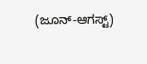(ಜೂನ್-ಆಗಸ್ಟ್)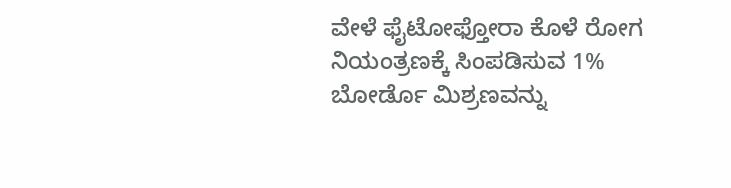ವೇಳೆ ಫೈಟೋಫ್ತೋರಾ ಕೊಳೆ ರೋಗ ನಿಯಂತ್ರಣಕ್ಕೆ ಸಿಂಪಡಿಸುವ 1% ಬೋರ್ಡೊ ಮಿಶ್ರಣವನ್ನು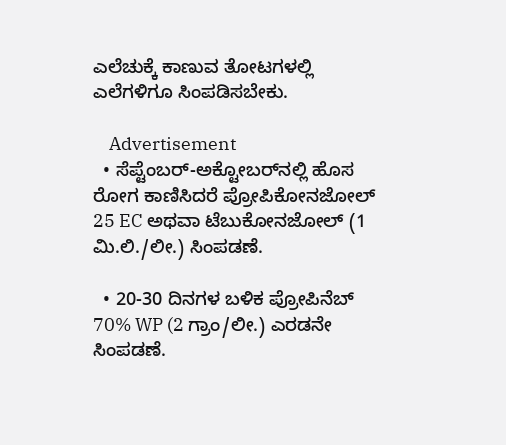ಎಲೆಚುಕ್ಕೆ ಕಾಣುವ ತೋಟಗಳಲ್ಲಿ ಎಲೆಗಳಿಗೂ ಸಿಂಪಡಿಸಬೇಕು.

    Advertisement
  • ಸೆಪ್ಟೆಂಬರ್-ಅಕ್ಟೋಬರ್‌ನಲ್ಲಿ ಹೊಸ ರೋಗ ಕಾಣಿಸಿದರೆ ಪ್ರೋಪಿಕೋನಜೋಲ್ 25 EC ಅಥವಾ ಟೆಬುಕೋನಜೋಲ್ (1 ಮಿ.ಲಿ./ಲೀ.) ಸಿಂಪಡಣೆ.

  • 20-30 ದಿನಗಳ ಬಳಿಕ ಪ್ರೋಪಿನೆಬ್ 70% WP (2 ಗ್ರಾಂ/ಲೀ.) ಎರಡನೇ ಸಿಂಪಡಣೆ.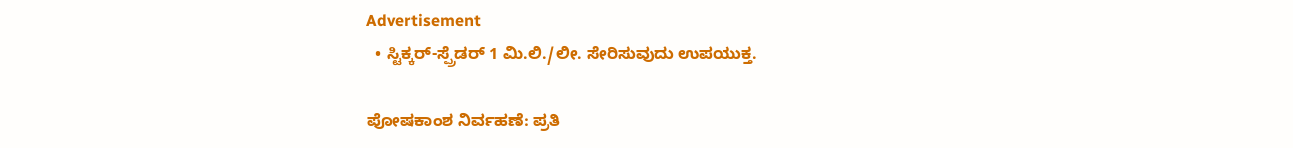Advertisement
  • ಸ್ಟಿಕ್ಕರ್-ಸ್ಪ್ರೆಡರ್ 1 ಮಿ.ಲಿ./ಲೀ. ಸೇರಿಸುವುದು ಉಪಯುಕ್ತ.

ಪೋಷಕಾಂಶ ನಿರ್ವಹಣೆ: ಪ್ರತಿ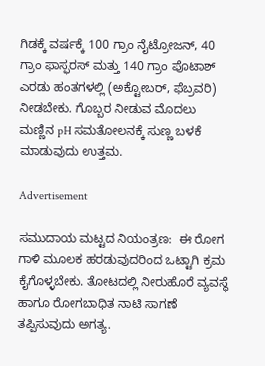ಗಿಡಕ್ಕೆ ವರ್ಷಕ್ಕೆ 100 ಗ್ರಾಂ ನೈಟ್ರೋಜನ್, 40 ಗ್ರಾಂ ಫಾಸ್ಫರಸ್ ಮತ್ತು 140 ಗ್ರಾಂ ಪೊಟಾಶ್ ಎರಡು ಹಂತಗಳಲ್ಲಿ (ಅಕ್ಟೋಬರ್‌, ಫೆಬ್ರವರಿ) ನೀಡಬೇಕು. ಗೊಬ್ಬರ ನೀಡುವ ಮೊದಲು ಮಣ್ಣಿನ pH ಸಮತೋಲನಕ್ಕೆ ಸುಣ್ಣ ಬಳಕೆ ಮಾಡುವುದು ಉತ್ತಮ.

Advertisement

ಸಮುದಾಯ ಮಟ್ಟದ ನಿಯಂತ್ರಣ:  ಈ ರೋಗ ಗಾಳಿ ಮೂಲಕ ಹರಡುವುದರಿಂದ ಒಟ್ಟಾಗಿ ಕ್ರಮ ಕೈಗೊಳ್ಳಬೇಕು. ತೋಟದಲ್ಲಿ ನೀರುಹೊರೆ ವ್ಯವಸ್ಥೆ ಹಾಗೂ ರೋಗಬಾಧಿತ ನಾಟಿ ಸಾಗಣೆ ತಪ್ಪಿಸುವುದು ಅಗತ್ಯ.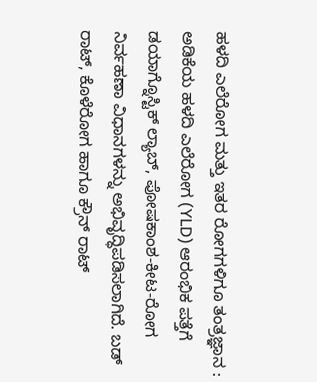ಹಳದಿ ಎಲೆರೋಗ ಮತ್ತು ಇತರ ರೋಗಗಳಿಗೂ ತಂತ್ರಜ್ಞಾನ : ಅಡಿಕೆಯ ಹಳದಿ ಎಲೆರೋಗ (YLD) ಆರಂಭಿಕ ಪತ್ತೆಗೆ ಡಯಾಗ್ನೊಸ್ಟಿಕ್ ಲ್ಯಾಬ್‌, ಪೋಷಕಾಂಶ-ಕೀಟ-ರೋಗ ನಿರ್ವಹಣಾ ವಿಧಾನಗಳನ್ನು ಅಭಿವೃದ್ಧಿಪಡಿಸಲಾಗಿದೆ. ಬಡ್ ರಾಟ್‌, ಕೊಳೆರೋಗ ಹಾಗೂ ಕ್ರೌನ್ ರಾಟ್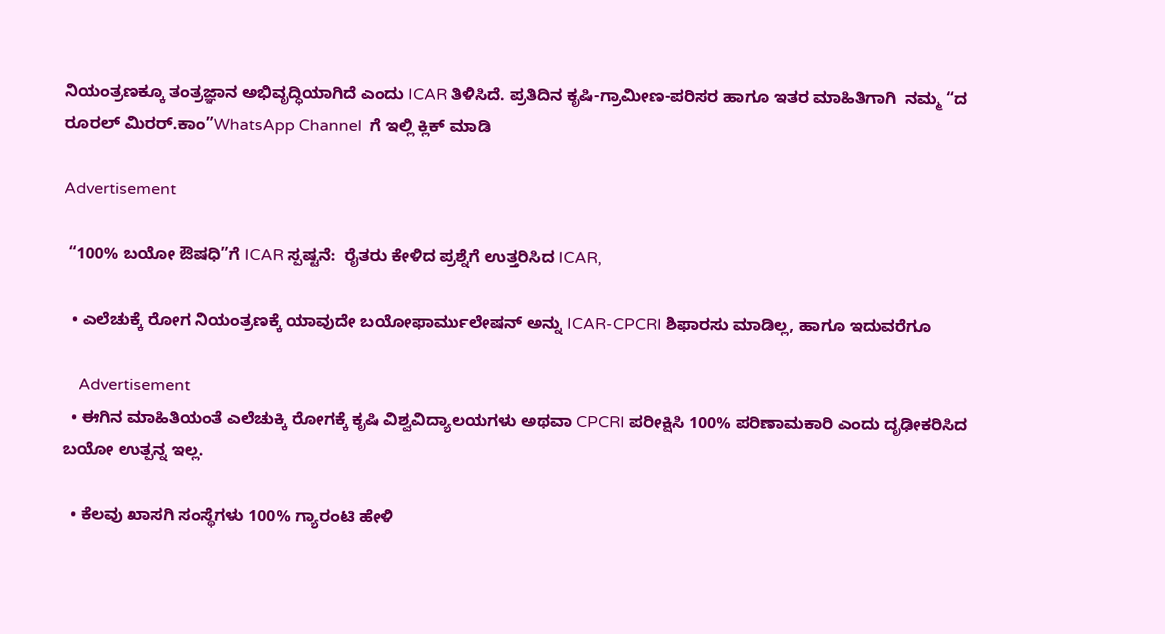ನಿಯಂತ್ರಣಕ್ಕೂ ತಂತ್ರಜ್ಞಾನ ಅಭಿವೃದ್ಧಿಯಾಗಿದೆ ಎಂದು ICAR ತಿಳಿಸಿದೆ. ಪ್ರತಿದಿನ ಕೃಷಿ-ಗ್ರಾಮೀಣ-ಪರಿಸರ ಹಾಗೂ ಇತರ ಮಾಹಿತಿಗಾಗಿ  ನಮ್ಮ “ದ ರೂರಲ್‌ ಮಿರರ್.ಕಾಂ”WhatsApp Channel  ಗೆ ಇಲ್ಲಿ ಕ್ಲಿಕ್‌ ಮಾಡಿ

Advertisement

 “100% ಬಯೋ ಔಷಧಿ”ಗೆ ICAR ಸ್ಪಷ್ಟನೆ:  ರೈತರು ಕೇಳಿದ ಪ್ರಶ್ನೆಗೆ ಉತ್ತರಿಸಿದ ICAR,

  • ಎಲೆಚುಕ್ಕೆ ರೋಗ ನಿಯಂತ್ರಣಕ್ಕೆ ಯಾವುದೇ ಬಯೋಫಾರ್ಮುಲೇಷನ್ ಅನ್ನು ICAR-CPCRI ಶಿಫಾರಸು ಮಾಡಿಲ್ಲ, ಹಾಗೂ ಇದುವರೆಗೂ

    Advertisement
  • ಈಗಿನ ಮಾಹಿತಿಯಂತೆ ಎಲೆಚುಕ್ಕಿ ರೋಗಕ್ಕೆ ಕೃಷಿ ವಿಶ್ವವಿದ್ಯಾಲಯಗಳು ಅಥವಾ CPCRI ಪರೀಕ್ಷಿಸಿ 100% ಪರಿಣಾಮಕಾರಿ ಎಂದು ದೃಢೀಕರಿಸಿದ ಬಯೋ ಉತ್ಪನ್ನ ಇಲ್ಲ.

  • ಕೆಲವು ಖಾಸಗಿ ಸಂಸ್ಥೆಗಳು 100% ಗ್ಯಾರಂಟಿ ಹೇಳಿ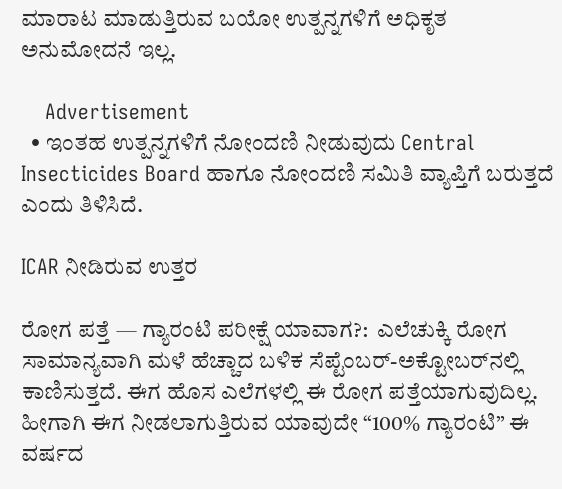ಮಾರಾಟ ಮಾಡುತ್ತಿರುವ ಬಯೋ ಉತ್ಪನ್ನಗಳಿಗೆ ಅಧಿಕೃತ ಅನುಮೋದನೆ ಇಲ್ಲ.

    Advertisement
  • ಇಂತಹ ಉತ್ಪನ್ನಗಳಿಗೆ ನೋಂದಣಿ ನೀಡುವುದು Central Insecticides Board ಹಾಗೂ ನೋಂದಣಿ ಸಮಿತಿ ವ್ಯಾಪ್ತಿಗೆ ಬರುತ್ತದೆ ಎಂದು ತಿಳಿಸಿದೆ.

ICAR ನೀಡಿರುವ ಉತ್ತರ

ರೋಗ ಪತ್ತೆ — ಗ್ಯಾರಂಟಿ ಪರೀಕ್ಷೆ ಯಾವಾಗ?:  ಎಲೆಚುಕ್ಕಿ ರೋಗ ಸಾಮಾನ್ಯವಾಗಿ ಮಳೆ ಹೆಚ್ಚಾದ ಬಳಿಕ ಸೆಪ್ಟೆಂಬರ್-ಅಕ್ಟೋಬರ್‌ನಲ್ಲಿ ಕಾಣಿಸುತ್ತದೆ. ಈಗ ಹೊಸ ಎಲೆಗಳಲ್ಲಿ ಈ ರೋಗ ಪತ್ತೆಯಾಗುವುದಿಲ್ಲ. ಹೀಗಾಗಿ ಈಗ ನೀಡಲಾಗುತ್ತಿರುವ ಯಾವುದೇ “100% ಗ್ಯಾರಂಟಿ” ಈ ವರ್ಷದ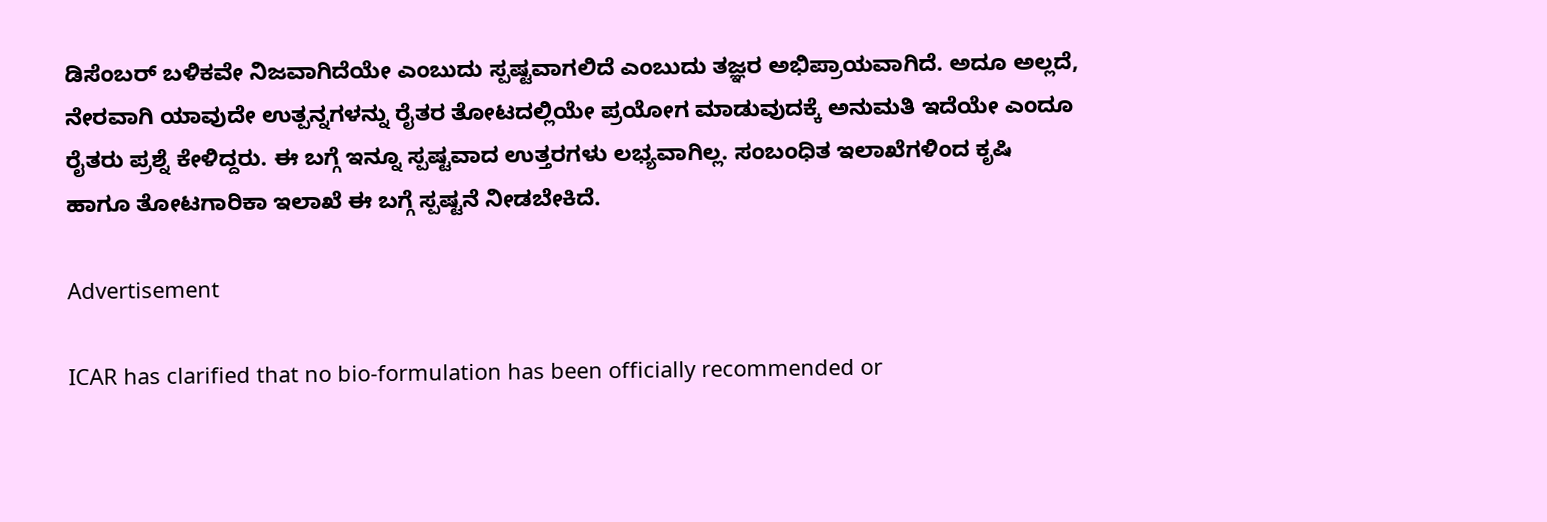ಡಿಸೆಂಬರ್‌ ಬಳಿಕವೇ ನಿಜವಾಗಿದೆಯೇ ಎಂಬುದು ಸ್ಪಷ್ಟವಾಗಲಿದೆ ಎಂಬುದು ತಜ್ಞರ ಅಭಿಪ್ರಾಯವಾಗಿದೆ. ಅದೂ ಅಲ್ಲದೆ, ನೇರವಾಗಿ ಯಾವುದೇ ಉತ್ಪನ್ನಗಳನ್ನು ರೈತರ ತೋಟದಲ್ಲಿಯೇ ಪ್ರಯೋಗ ಮಾಡುವುದಕ್ಕೆ ಅನುಮತಿ ಇದೆಯೇ ಎಂದೂ ರೈತರು ಪ್ರಶ್ನೆ ಕೇಳಿದ್ದರು. ಈ ಬಗ್ಗೆ ಇನ್ನೂ ಸ್ಪಷ್ಟವಾದ ಉತ್ತರಗಳು ಲಭ್ಯವಾಗಿಲ್ಲ. ಸಂಬಂಧಿತ ಇಲಾಖೆಗಳಿಂದ ಕೃಷಿ ಹಾಗೂ ತೋಟಗಾರಿಕಾ ಇಲಾಖೆ ಈ ಬಗ್ಗೆ ಸ್ಪಷ್ಟನೆ ನೀಡಬೇಕಿದೆ.

Advertisement

ICAR has clarified that no bio-formulation has been officially recommended or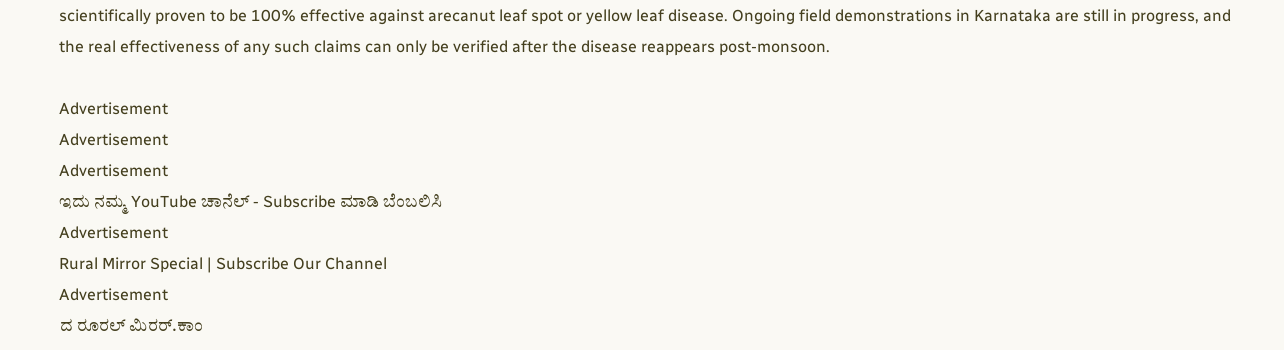scientifically proven to be 100% effective against arecanut leaf spot or yellow leaf disease. Ongoing field demonstrations in Karnataka are still in progress, and the real effectiveness of any such claims can only be verified after the disease reappears post-monsoon.

Advertisement
Advertisement
Advertisement
ಇದು ನಮ್ಮ YouTube ಚಾನೆಲ್ - Subscribe ಮಾಡಿ ಬೆಂಬಲಿಸಿ
Advertisement
Rural Mirror Special | Subscribe Our Channel
Advertisement
ದ ರೂರಲ್ ಮಿರರ್.ಕಾಂ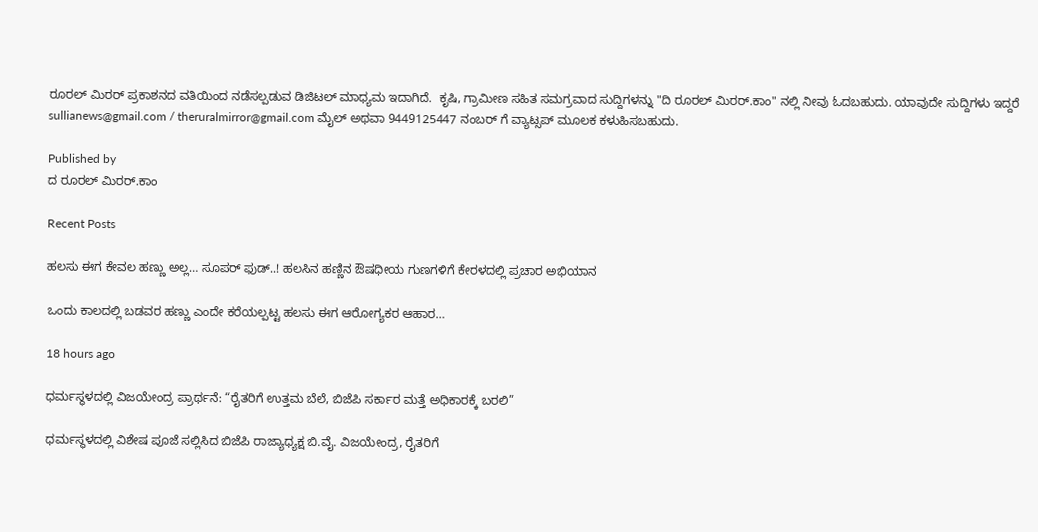ರೂರಲ್‌ ಮಿರರ್‌ ಪ್ರಕಾಶನದ ವತಿಯಿಂದ ನಡೆಸಲ್ಪಡುವ ಡಿಜಿಟಲ್‌ ಮಾಧ್ಯಮ ಇದಾಗಿದೆ.  ಕೃಷಿ, ಗ್ರಾಮೀಣ ಸಹಿತ ಸಮಗ್ರವಾದ ಸುದ್ದಿಗಳನ್ನು "ದಿ ರೂರಲ್‌ ಮಿರರ್‌.ಕಾಂ" ನಲ್ಲಿ ನೀವು ಓದಬಹುದು. ಯಾವುದೇ ಸುದ್ದಿಗಳು ಇದ್ದರೆ sullianews@gmail.com / theruralmirror@gmail.com ಮೈಲ್ ಅಥವಾ 9449125447 ನಂಬರ್ ಗೆ ವ್ಯಾಟ್ಸಪ್ ಮೂಲಕ ಕಳುಹಿಸಬಹುದು.

Published by
ದ ರೂರಲ್ ಮಿರರ್.ಕಾಂ

Recent Posts

ಹಲಸು ಈಗ ಕೇವಲ ಹಣ್ಣು ಅಲ್ಲ… ಸೂಪರ್ ಫುಡ್..! ಹಲಸಿನ ಹಣ್ಣಿನ ಔಷಧೀಯ ಗುಣಗಳಿಗೆ ಕೇರಳದಲ್ಲಿ ಪ್ರಚಾರ ಅಭಿಯಾನ

ಒಂದು ಕಾಲದಲ್ಲಿ ಬಡವರ ಹಣ್ಣು ಎಂದೇ ಕರೆಯಲ್ಪಟ್ಟ ಹಲಸು ಈಗ ಆರೋಗ್ಯಕರ ಆಹಾರ…

18 hours ago

ಧರ್ಮಸ್ಥಳದಲ್ಲಿ ವಿಜಯೇಂದ್ರ ಪ್ರಾರ್ಥನೆ: “ರೈತರಿಗೆ ಉತ್ತಮ ಬೆಲೆ, ಬಿಜೆಪಿ ಸರ್ಕಾರ ಮತ್ತೆ ಅಧಿಕಾರಕ್ಕೆ ಬರಲಿ”

ಧರ್ಮಸ್ಥಳದಲ್ಲಿ ವಿಶೇಷ ಪೂಜೆ ಸಲ್ಲಿಸಿದ ಬಿಜೆಪಿ ರಾಜ್ಯಾಧ್ಯಕ್ಷ ಬಿ.ವೈ. ವಿಜಯೇಂದ್ರ, ರೈತರಿಗೆ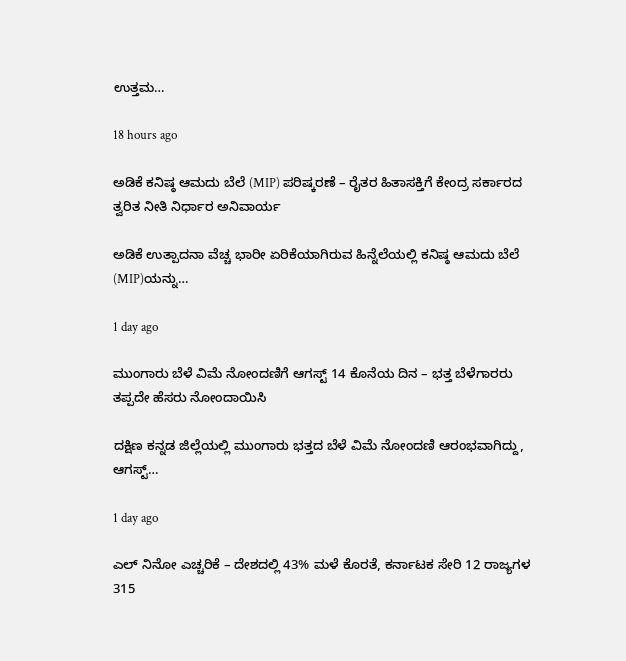ಉತ್ತಮ…

18 hours ago

ಅಡಿಕೆ ಕನಿಷ್ಠ ಆಮದು ಬೆಲೆ (MIP) ಪರಿಷ್ಕರಣೆ – ರೈತರ ಹಿತಾಸಕ್ತಿಗೆ ಕೇಂದ್ರ ಸರ್ಕಾರದ ತ್ವರಿತ ನೀತಿ ನಿರ್ಧಾರ ಅನಿವಾರ್ಯ

ಅಡಿಕೆ ಉತ್ಪಾದನಾ ವೆಚ್ಚ ಭಾರೀ ಏರಿಕೆಯಾಗಿರುವ ಹಿನ್ನೆಲೆಯಲ್ಲಿ ಕನಿಷ್ಠ ಆಮದು ಬೆಲೆ (MIP)ಯನ್ನು…

1 day ago

ಮುಂಗಾರು ಬೆಳೆ ವಿಮೆ ನೋಂದಣಿಗೆ ಆಗಸ್ಟ್‌ 14 ಕೊನೆಯ ದಿನ – ಭತ್ತ ಬೆಳೆಗಾರರು ತಪ್ಪದೇ ಹೆಸರು ನೋಂದಾಯಿಸಿ

ದಕ್ಷಿಣ ಕನ್ನಡ ಜಿಲ್ಲೆಯಲ್ಲಿ ಮುಂಗಾರು ಭತ್ತದ ಬೆಳೆ ವಿಮೆ ನೋಂದಣಿ ಆರಂಭವಾಗಿದ್ದು, ಆಗಸ್ಟ್‌…

1 day ago

ಎಲ್ ನಿನೋ ಎಚ್ಚರಿಕೆ – ದೇಶದಲ್ಲಿ 43% ಮಳೆ ಕೊರತೆ, ಕರ್ನಾಟಕ ಸೇರಿ 12 ರಾಜ್ಯಗಳ 315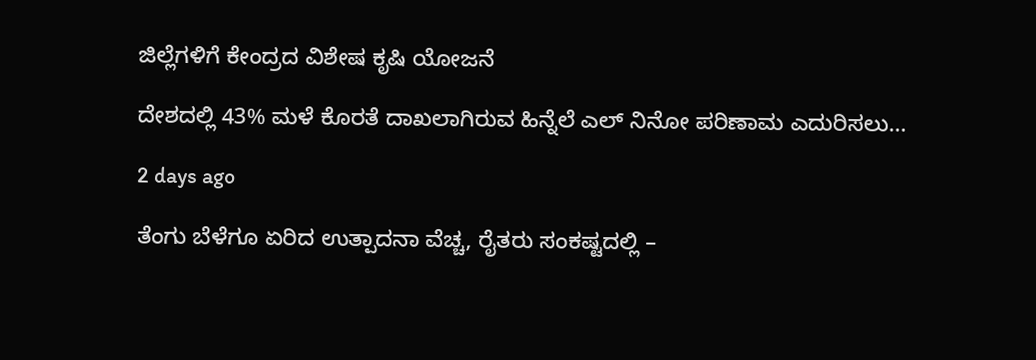ಜಿಲ್ಲೆಗಳಿಗೆ ಕೇಂದ್ರದ ವಿಶೇಷ ಕೃಷಿ ಯೋಜನೆ

ದೇಶದಲ್ಲಿ 43% ಮಳೆ ಕೊರತೆ ದಾಖಲಾಗಿರುವ ಹಿನ್ನೆಲೆ ಎಲ್ ನಿನೋ ಪರಿಣಾಮ ಎದುರಿಸಲು…

2 days ago

ತೆಂಗು ಬೆಳೆಗೂ ಏರಿದ ಉತ್ಪಾದನಾ ವೆಚ್ಚ, ರೈತರು ಸಂಕಷ್ಟದಲ್ಲಿ –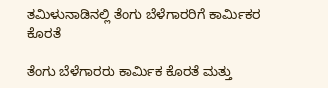ತಮಿಳುನಾಡಿನಲ್ಲಿ ತೆಂಗು ಬೆಳೆಗಾರರಿಗೆ ಕಾರ್ಮಿಕರ ಕೊರತೆ

ತೆಂಗು ಬೆಳೆಗಾರರು ಕಾರ್ಮಿಕ ಕೊರತೆ ಮತ್ತು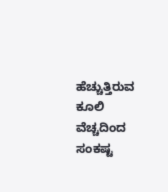ಹೆಚ್ಚುತ್ತಿರುವ ಕೂಲಿ ವೆಚ್ಚದಿಂದ ಸಂಕಷ್ಟ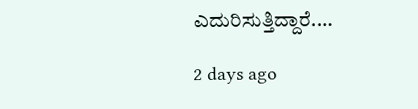ಎದುರಿಸುತ್ತಿದ್ದಾರೆ.…

2 days ago